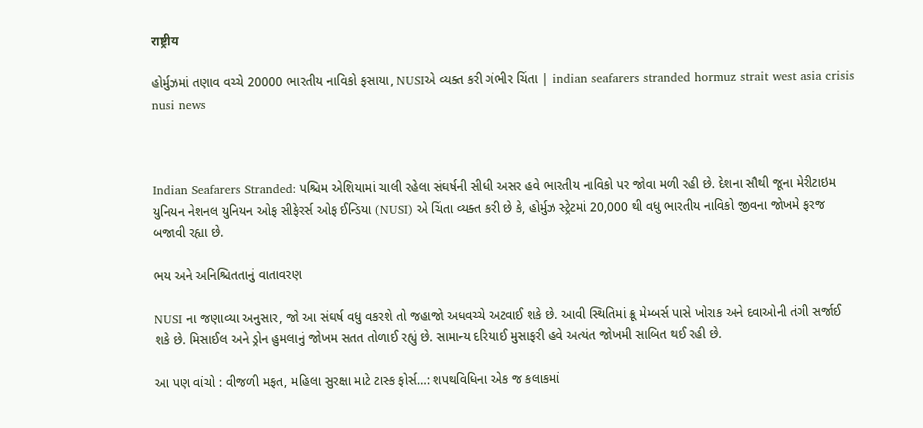राष्ट्रीय

હોર્મુઝમાં તણાવ વચ્ચે 20000 ભારતીય નાવિકો ફસાયા, NUSIએ વ્યક્ત કરી ગંભીર ચિંતા | indian seafarers stranded hormuz strait west asia crisis nusi news



Indian Seafarers Stranded: પશ્ચિમ એશિયામાં ચાલી રહેલા સંઘર્ષની સીધી અસર હવે ભારતીય નાવિકો પર જોવા મળી રહી છે. દેશના સૌથી જૂના મેરીટાઇમ યુનિયન નેશનલ યુનિયન ઓફ સીફેરર્સ ઓફ ઈન્ડિયા (NUSI) એ ચિંતા વ્યક્ત કરી છે કે, હોર્મુઝ સ્ટ્રેટમાં 20,000 થી વધુ ભારતીય નાવિકો જીવના જોખમે ફરજ બજાવી રહ્યા છે.

ભય અને અનિશ્ચિતતાનું વાતાવરણ

NUSI ના જણાવ્યા અનુસાર, જો આ સંઘર્ષ વધુ વકરશે તો જહાજો અધવચ્ચે અટવાઈ શકે છે. આવી સ્થિતિમાં ક્રૂ મેમ્બર્સ પાસે ખોરાક અને દવાઓની તંગી સર્જાઈ શકે છે. મિસાઈલ અને ડ્રોન હુમલાનું જોખમ સતત તોળાઈ રહ્યું છે. સામાન્ય દરિયાઈ મુસાફરી હવે અત્યંત જોખમી સાબિત થઈ રહી છે.

આ પણ વાંચો : વીજળી મફત, મહિલા સુરક્ષા માટે ટાસ્ક ફોર્સ…: શપથવિધિના એક જ કલાકમાં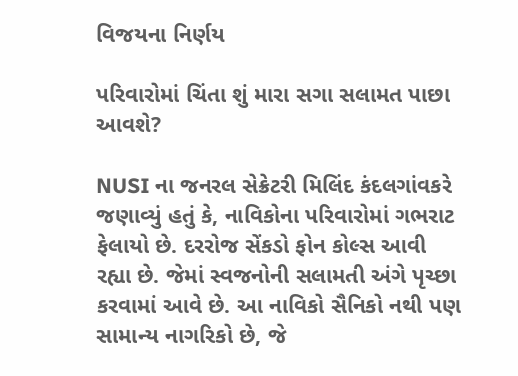વિજયના નિર્ણય

પરિવારોમાં ચિંતા શું મારા સગા સલામત પાછા આવશે?

NUSI ના જનરલ સેક્રેટરી મિલિંદ કંદલગાંવકરે જણાવ્યું હતું કે, નાવિકોના પરિવારોમાં ગભરાટ ફેલાયો છે. દરરોજ સેંકડો ફોન કોલ્સ આવી રહ્યા છે. જેમાં સ્વજનોની સલામતી અંગે પૃચ્છા કરવામાં આવે છે. આ નાવિકો સૈનિકો નથી પણ સામાન્ય નાગરિકો છે, જે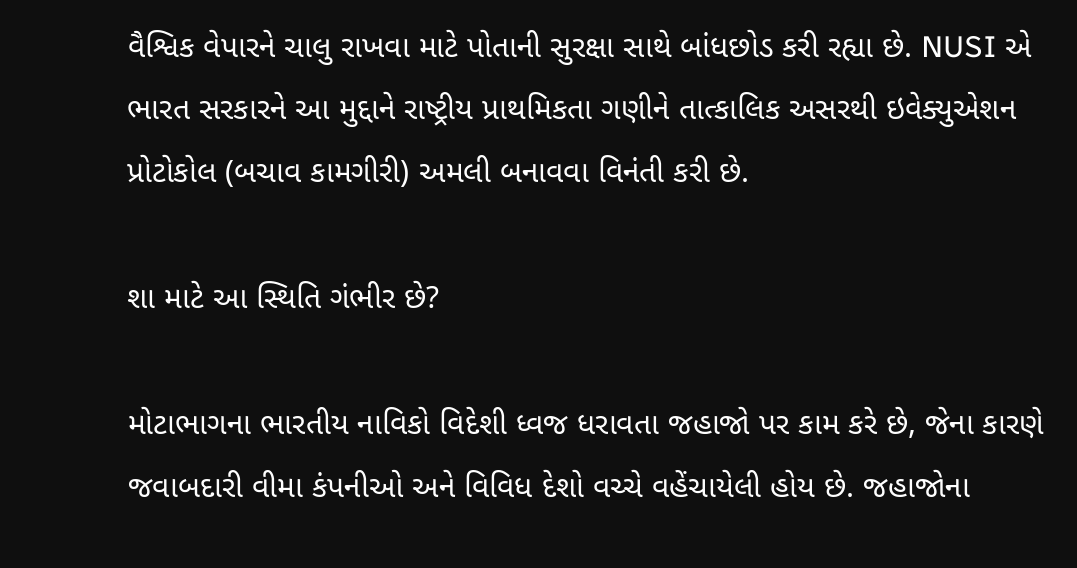વૈશ્વિક વેપારને ચાલુ રાખવા માટે પોતાની સુરક્ષા સાથે બાંધછોડ કરી રહ્યા છે. NUSI એ ભારત સરકારને આ મુદ્દાને રાષ્ટ્રીય પ્રાથમિકતા ગણીને તાત્કાલિક અસરથી ઇવેક્યુએશન પ્રોટોકોલ (બચાવ કામગીરી) અમલી બનાવવા વિનંતી કરી છે.

શા માટે આ સ્થિતિ ગંભીર છે?

મોટાભાગના ભારતીય નાવિકો વિદેશી ધ્વજ ધરાવતા જહાજો પર કામ કરે છે, જેના કારણે જવાબદારી વીમા કંપનીઓ અને વિવિધ દેશો વચ્ચે વહેંચાયેલી હોય છે. જહાજોના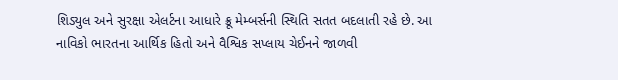શિડ્યુલ અને સુરક્ષા એલર્ટના આધારે ક્રૂ મેમ્બર્સની સ્થિતિ સતત બદલાતી રહે છે. આ નાવિકો ભારતના આર્થિક હિતો અને વૈશ્વિક સપ્લાય ચેઈનને જાળવી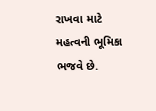રાખવા માટે મહત્વની ભૂમિકા ભજવે છે.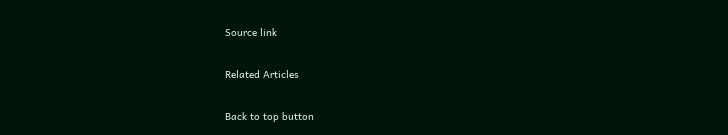Source link

Related Articles

Back to top button